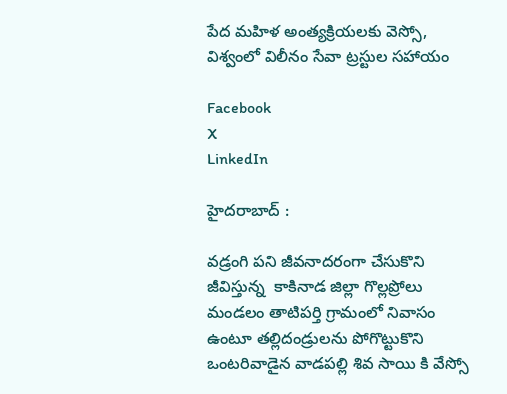పేద మహిళ అంత్యక్రియలకు వెస్సో, విశ్వంలో విలీనం సేవా ట్రస్టుల సహాయం

Facebook
X
LinkedIn

హైదరాబాద్ :

వడ్రంగి పని జీవనాదరంగా చేసుకొని జీవిస్తున్న  కాకినాడ జిల్లా గొల్లప్రోలు మండలం తాటిపర్తి గ్రామంలో నివాసం ఉంటూ తల్లిదండ్రులను పోగొట్టుకొని ఒంటరివాడైన వాడపల్లి శివ సాయి కి వేస్సో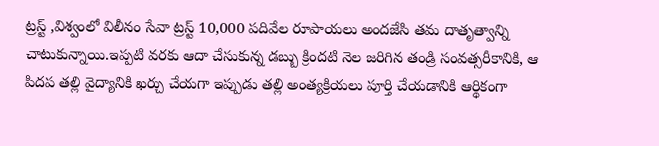ట్రస్ట్ ,విశ్వంలో విలీనం సేవా ట్రస్ట్ 10,000 పదివేల రూపాయలు అందజేసి తమ దాతృత్వాన్ని చాటుకున్నాయి.ఇప్పటి వరకు ఆదా చేసుకున్న డబ్బు క్రిందటి నెల జరిగిన తండ్రి సంవత్సరీకానికి, ఆ పిదప తల్లి వైద్యానికి ఖర్చు చేయగా ఇప్పుడు తల్లి అంత్యక్రియలు పూర్తి చేయడానికి ఆర్థికంగా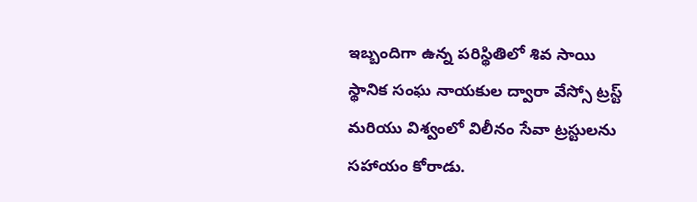ఇబ్బందిగా ఉన్న పరిస్థితిలో శివ సాయి స్థానిక సంఘ నాయకుల ద్వారా వేస్సో ట్రస్ట్ మరియు విశ్వంలో విలీనం సేవా ట్రస్టులను సహాయం కోరాడు.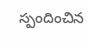స్పందించిన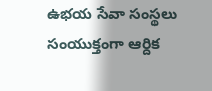ఉభయ సేవా సంస్థలు సంయుక్తంగా ఆర్దిక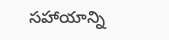సహాయాన్ని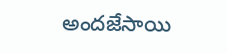అందజేసాయి